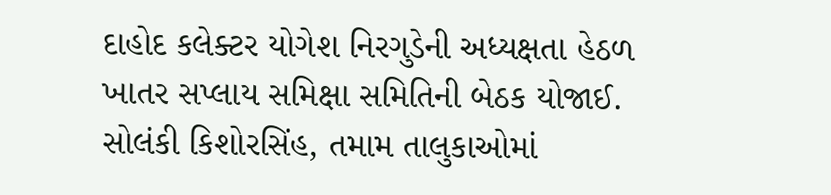દાહોદ કલેક્ટર યોગેશ નિરગુડેની અધ્યક્ષતા હેઠળ ખાતર સપ્લાય સમિક્ષા સમિતિની બેઠક યોજાઈ.
સોલંકી કિશોરસિંહ, તમામ તાલુકાઓમાં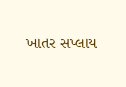ખાતર સપ્લાય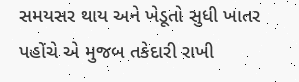સમયસર થાય અને ખેડૂતો સુધી ખાતર પહોંચે એ મુજબ તકેદારી રાખી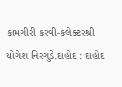કામગીરી કરવી-કલેક્ટરશ્રી યોગેશ નિરગુડે.દાહોદ : દાહોદ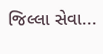જિલ્લા સેવા...